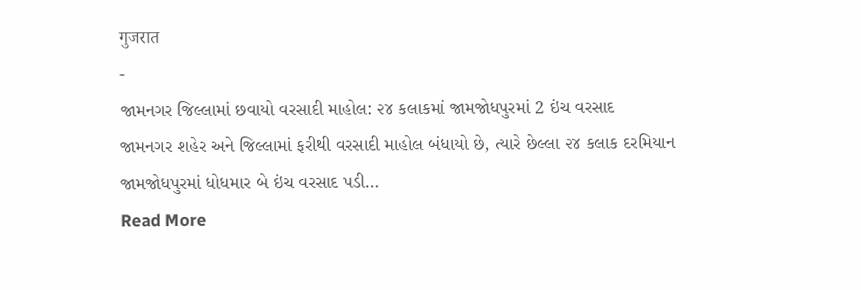गुजरात
-
જામનગર જિલ્લામાં છવાયો વરસાદી માહોલ: ૨૪ કલાકમાં જામજોધપુરમાં 2 ઇંચ વરસાદ
જામનગર શહેર અને જિલ્લામાં ફરીથી વરસાદી માહોલ બંધાયો છે, ત્યારે છેલ્લા ૨૪ કલાક દરમિયાન જામજોધપુરમાં ધોધમાર બે ઇંચ વરસાદ પડી…
Read More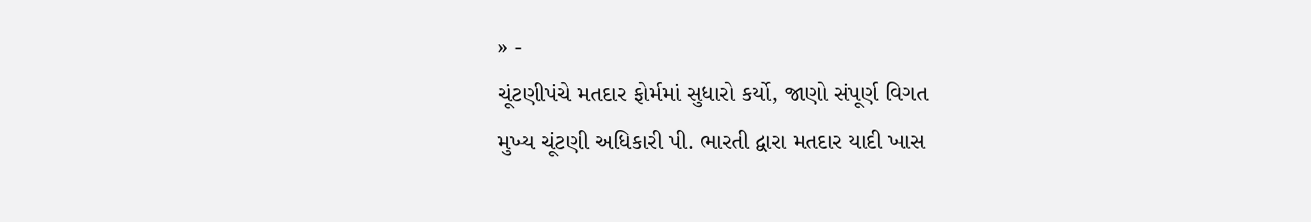» -
ચૂંટણીપંચે મતદાર ફોર્મમાં સુધારો કર્યો, જાણો સંપૂર્ણ વિગત
મુખ્ય ચૂંટણી અધિકારી પી. ભારતી દ્વારા મતદાર યાદી ખાસ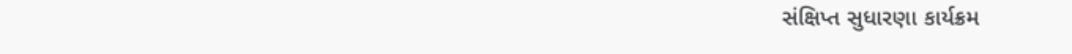સંક્ષિપ્ત સુધારણા કાર્યક્રમ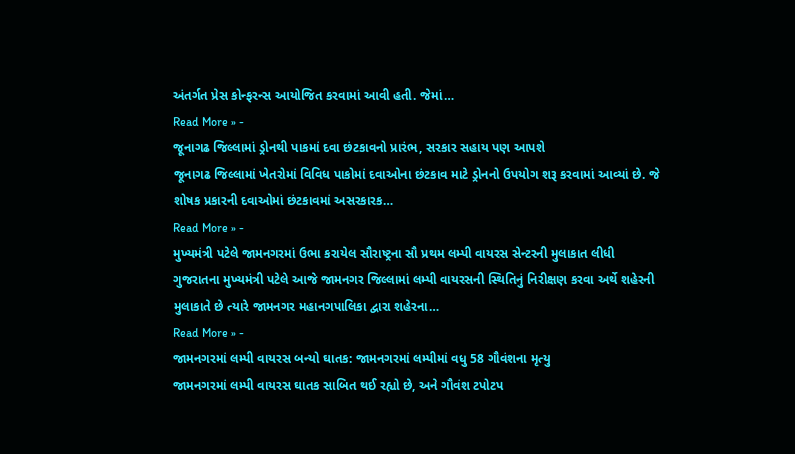અંતર્ગત પ્રેસ કોન્ફરન્સ આયોજિત કરવામાં આવી હતી. જેમાં…
Read More » -
જૂનાગઢ જિલ્લામાં ડ્રોનથી પાકમાં દવા છંટકાવનો પ્રારંભ, સરકાર સહાય પણ આપશે
જૂનાગઢ જિલ્લામાં ખેતરોમાં વિવિધ પાકોમાં દવાઓના છંટકાવ માટે ડ્રોનનો ઉપયોગ શરૂ કરવામાં આવ્યાં છે. જે શોષક પ્રકારની દવાઓમાં છંટકાવમાં અસરકારક…
Read More » -
મુખ્યમંત્રી પટેલે જામનગરમાં ઉભા કરાયેલ સૌરાષ્ટ્રના સૌ પ્રથમ લમ્પી વાયરસ સેન્ટરની મુલાકાત લીધી
ગુજરાતના મુખ્યમંત્રી પટેલે આજે જામનગર જિલ્લામાં લમ્પી વાયરસની સ્થિતિનું નિરીક્ષણ કરવા અર્થે શહેરની મુલાકાતે છે ત્યારે જામનગર મહાનગપાલિકા દ્વારા શહેરના…
Read More » -
જામનગરમાં લમ્પી વાયરસ બન્યો ઘાતક: જામનગરમાં લમ્પીમાં વધુ 58 ગૌવંશના મૃત્યુ
જામનગરમાં લમ્પી વાયરસ ઘાતક સાબિત થઈ રહ્યો છે, અને ગૌવંશ ટપોટપ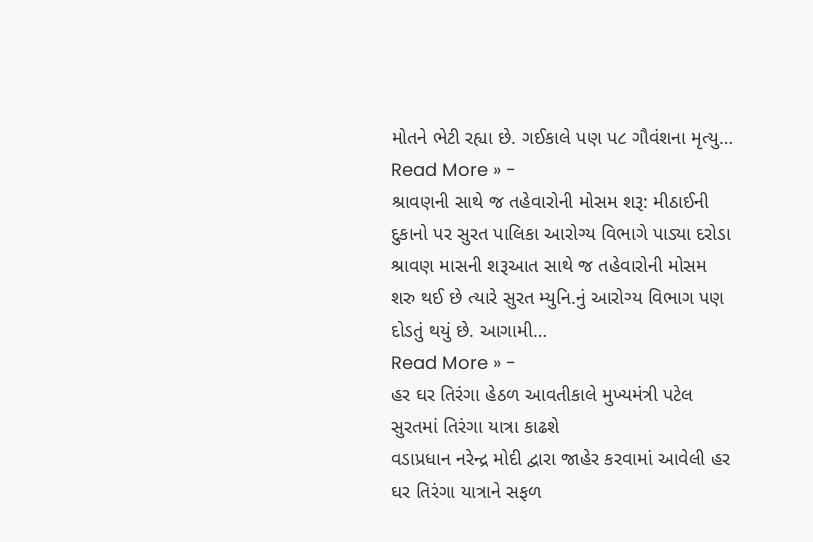મોતને ભેટી રહ્યા છે. ગઈકાલે પણ પ૮ ગૌવંશના મૃત્યુ…
Read More » -
શ્રાવણની સાથે જ તહેવારોની મોસમ શરૂ: મીઠાઈની દુકાનો પર સુરત પાલિકા આરોગ્ય વિભાગે પાડ્યા દરોડા
શ્રાવણ માસની શરૂઆત સાથે જ તહેવારોની મોસમ શરુ થઈ છે ત્યારે સુરત મ્યુનિ.નું આરોગ્ય વિભાગ પણ દોડતું થયું છે. આગામી…
Read More » -
હર ઘર તિરંગા હેઠળ આવતીકાલે મુખ્યમંત્રી પટેલ સુરતમાં તિરંગા યાત્રા કાઢશે
વડાપ્રધાન નરેન્દ્ર મોદી દ્વારા જાહેર કરવામાં આવેલી હર ઘર તિરંગા યાત્રાને સફળ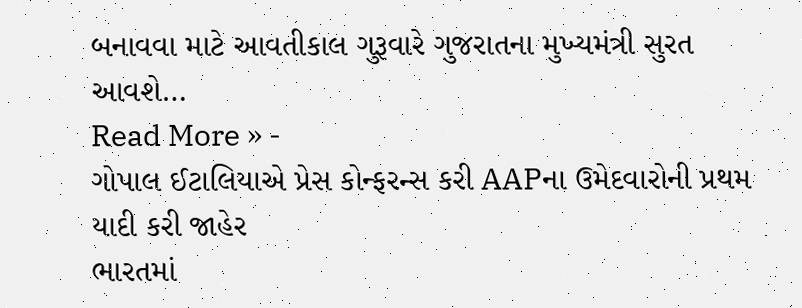બનાવવા માટે આવતીકાલ ગુરૂવારે ગુજરાતના મુખ્યમંત્રી સુરત આવશે…
Read More » -
ગોપાલ ઈટાલિયાએ પ્રેસ કોન્ફરન્સ કરી AAPના ઉમેદવારોની પ્રથમ યાદી કરી જાહેર
ભારતમાં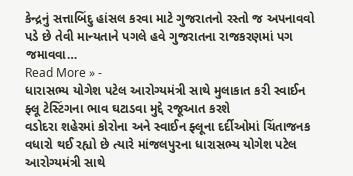કેન્દ્રનું સત્તાબિંદુ હાંસલ કરવા માટે ગુજરાતનો રસ્તો જ અપનાવવો પડે છે તેવી માન્યતાને પગલે હવે ગુજરાતના રાજકરણમાં પગ જમાવવા…
Read More » -
ધારાસભ્ય યોગેશ પટેલ આરોગ્યમંત્રી સાથે મુલાકાત કરી સ્વાઈન ફ્લૂ ટેસ્ટિંગના ભાવ ઘટાડવા મુદ્દે રજૂઆત કરશે
વડોદરા શહેરમાં કોરોના અને સ્વાઈન ફ્લૂના દર્દીઓમાં ચિંતાજનક વધારો થઈ રહ્યો છે ત્યારે માંજલપુરના ધારાસભ્ય યોગેશ પટેલ આરોગ્યમંત્રી સાથે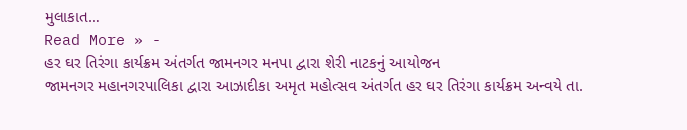મુલાકાત…
Read More » -
હર ઘર તિરંગા કાર્યક્રમ અંતર્ગત જામનગર મનપા દ્વારા શેરી નાટકનું આયોજન
જામનગર મહાનગરપાલિકા દ્વારા આઝાદીકા અમૃત મહોત્સવ અંતર્ગત હર ઘર તિરંગા કાર્યક્રમ અન્વયે તા.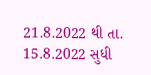21.8.2022 થી તા. 15.8.2022 સુધી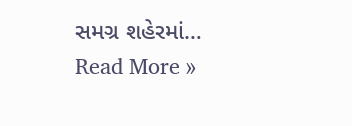સમગ્ર શહેરમાં…
Read More »